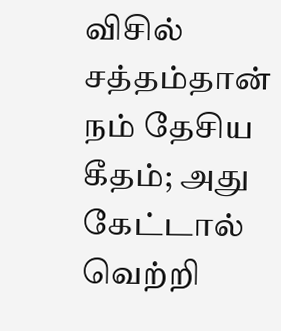விசில் சத்தம்தான் நம் தேசிய கீதம்; அது கேட்டால் வெற்றி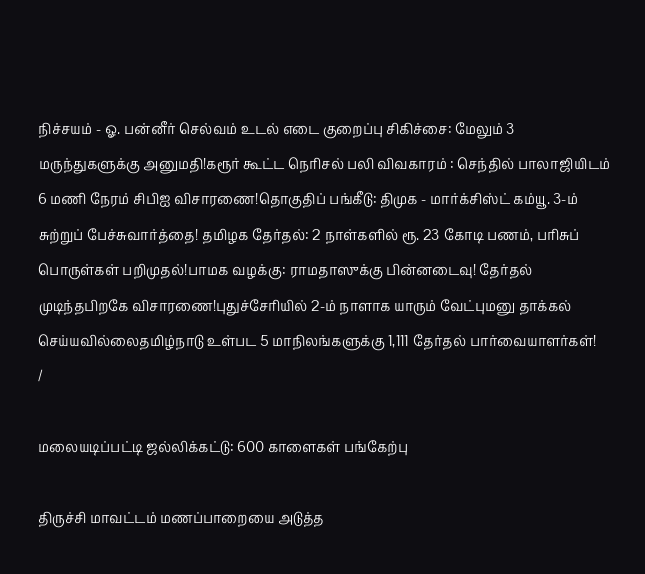நிச்சயம் - ஓ. பன்னீர் செல்வம் உடல் எடை குறைப்பு சிகிச்சை: மேலும் 3 மருந்துகளுக்கு அனுமதி!கரூர் கூட்ட நெரிசல் பலி விவகாரம் : செந்தில் பாலாஜியிடம் 6 மணி நேரம் சிபிஐ விசாரணை!தொகுதிப் பங்கீடு: திமுக - மார்க்சிஸ்ட் கம்யூ. 3-ம் சுற்றுப் பேச்சுவார்த்தை! தமிழக தேர்தல்: 2 நாள்களில் ரூ. 23 கோடி பணம், பரிசுப் பொருள்கள் பறிமுதல்!பாமக வழக்கு: ராமதாஸுக்கு பின்னடைவு! தேர்தல் முடிந்தபிறகே விசாரணை!புதுச்சேரியில் 2-ம் நாளாக யாரும் வேட்புமனு தாக்கல் செய்யவில்லைதமிழ்நாடு உள்பட 5 மாநிலங்களுக்கு 1,111 தேர்தல் பார்வையாளர்கள்!
/

மலையடிப்பட்டி ஜல்லிக்கட்டு: 600 காளைகள் பங்கேற்பு

திருச்சி மாவட்டம் மணப்பாறையை அடுத்த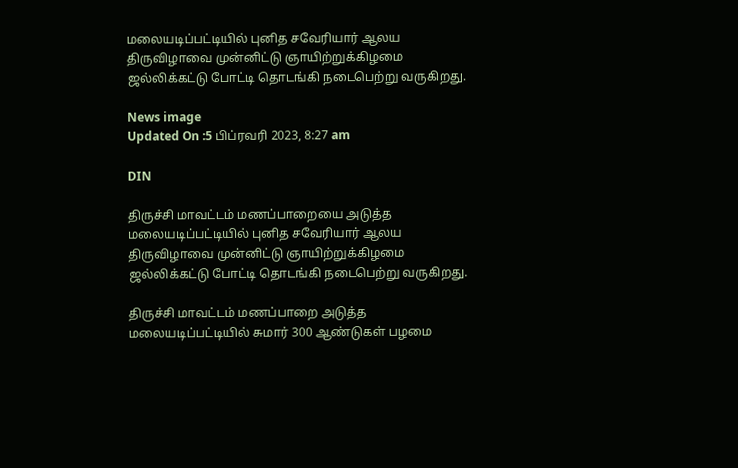மலையடிப்பட்டியில் புனித சவேரியார் ஆலய திருவிழாவை முன்னிட்டு ஞாயிற்றுக்கிழமை ஜல்லிக்கட்டு போட்டி தொடங்கி நடைபெற்று வருகிறது.

News image
Updated On :5 பிப்ரவரி 2023, 8:27 am

DIN

திருச்சி மாவட்டம் மணப்பாறையை அடுத்த மலையடிப்பட்டியில் புனித சவேரியார் ஆலய திருவிழாவை முன்னிட்டு ஞாயிற்றுக்கிழமை ஜல்லிக்கட்டு போட்டி தொடங்கி நடைபெற்று வருகிறது.

திருச்சி மாவட்டம் மணப்பாறை அடுத்த மலையடிப்பட்டியில் சுமார் 300 ஆண்டுகள் பழமை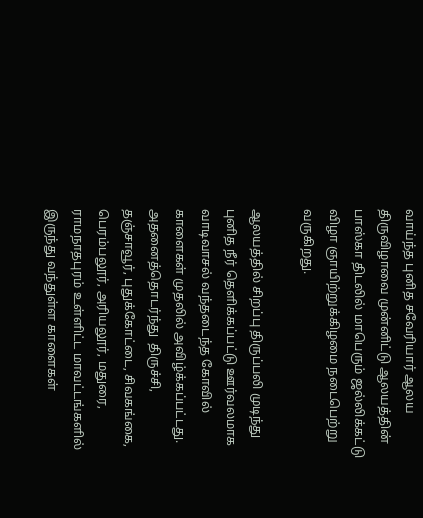வாய்ந்த புனித சவேரியார் ஆலய திருவிழாவை முன்னிட்டு ஆலயத்தின் பாஸ்கா திடலில் மாபெரும் ஜல்லிக்கட்டு விழா ஞாயிற்றுக்கிழமை நடைபெற்று வருகிறது.

ஆலயத்தில் சிறப்பு திருப்பலி முடிந்து புனித நீர் தெளிக்கப்பட்டு ஊர்வலமாக வாடிவாசல் வந்தடைந்த கோவில் காளைகள் முதலில் அவிழ்க்கப்பட்டது. அதனைத்தொடர்ந்து  திருச்சி, தஞ்சாவூர், புதுக்கோட்டை, சிவகங்கை, பெரம்பலூர், அரியலூர், மதுரை, ராமநாதபுரம் உள்ளிட்ட மாவட்டங்களில் இருந்து வந்துள்ள காளைகள்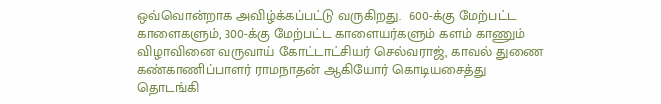ஒவ்வொன்றாக அவிழ்க்கப்பட்டு வருகிறது.  600-க்கு மேற்பட்ட காளைகளும், 300-க்கு மேற்பட்ட காளையர்களும் களம் காணும் விழாவினை வருவாய் கோட்டாட்சியர் செல்வராஜ், காவல் துணை கண்காணிப்பாளர் ராமநாதன் ஆகியோர் கொடியசைத்து தொடங்கி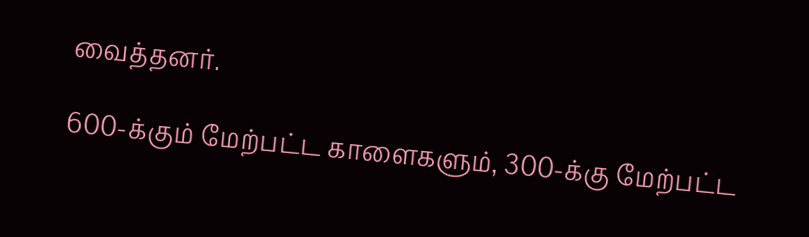வைத்தனர்.

600-க்கும் மேற்பட்ட காளைகளும், 300-க்கு மேற்பட்ட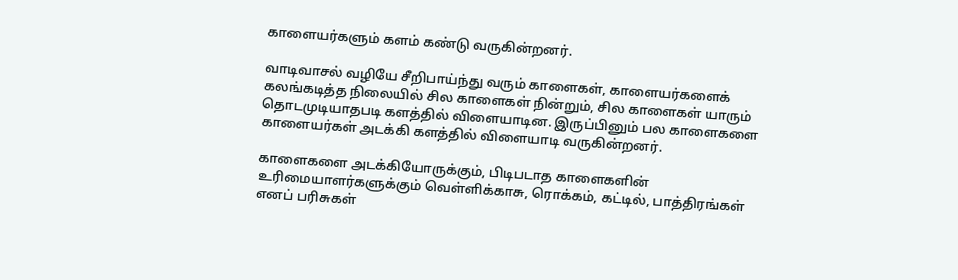காளையர்களும் களம் கண்டு வருகின்றனர்.

வாடிவாசல் வழியே சீறிபாய்ந்து வரும் காளைகள், காளையர்களைக் கலங்கடித்த நிலையில் சில காளைகள் நின்றும், சில காளைகள் யாரும் தொடமுடியாதபடி களத்தில் விளையாடின. இருப்பினும் பல காளைகளை காளையர்கள் அடக்கி களத்தில் விளையாடி வருகின்றனர்.

காளைகளை அடக்கியோருக்கும், பிடிபடாத காளைகளின் உரிமையாளர்களுக்கும் வெள்ளிக்காசு, ரொக்கம், கட்டில், பாத்திரங்கள் எனப் பரிசுகள்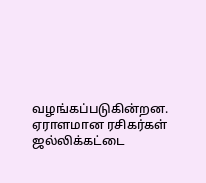வழங்கப்படுகின்றன. ஏராளமான ரசிகர்கள் ஜல்லிக்கட்டை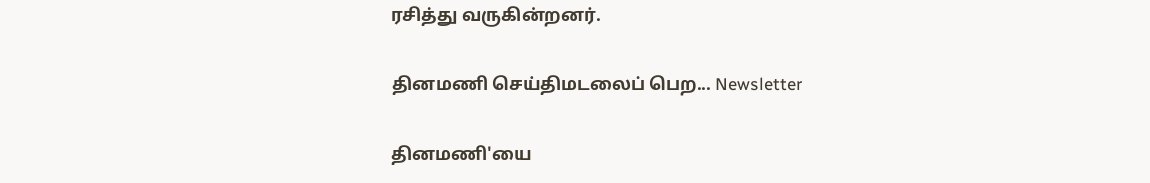ரசித்து வருகின்றனர்.

தினமணி செய்திமடலைப் பெற... Newsletter

தினமணி'யை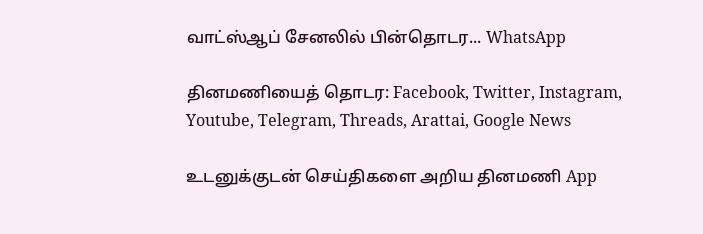வாட்ஸ்ஆப் சேனலில் பின்தொடர... WhatsApp

தினமணியைத் தொடர: Facebook, Twitter, Instagram, Youtube, Telegram, Threads, Arattai, Google News

உடனுக்குடன் செய்திகளை அறிய தினமணி App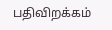பதிவிறக்கம்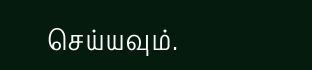செய்யவும்.